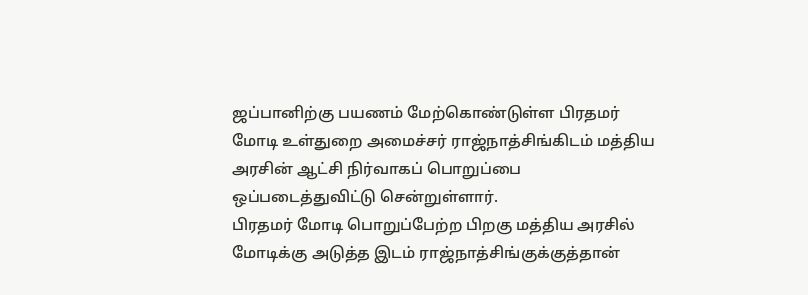ஜப்பானிற்கு பயணம் மேற்கொண்டுள்ள பிரதமர் மோடி உள்துறை அமைச்சர் ராஜ்நாத்சிங்கிடம் மத்திய அரசின் ஆட்சி நிர்வாகப் பொறுப்பை ஒப்படைத்துவிட்டு சென்றுள்ளார்.
பிரதமர் மோடி பொறுப்பேற்ற பிறகு மத்திய அரசில் மோடிக்கு அடுத்த இடம் ராஜ்நாத்சிங்குக்குத்தான்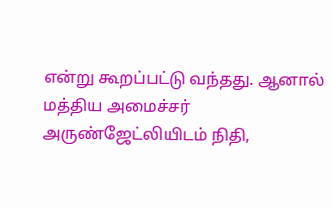என்று கூறப்பட்டு வந்தது. ஆனால் மத்திய அமைச்சர் அருண்ஜேட்லியிடம் நிதி,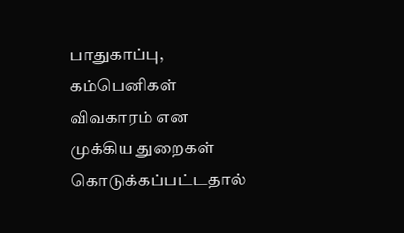பாதுகாப்பு, கம்பெனிகள் விவகாரம் என முக்கிய துறைகள் கொடுக்கப்பட்டதால்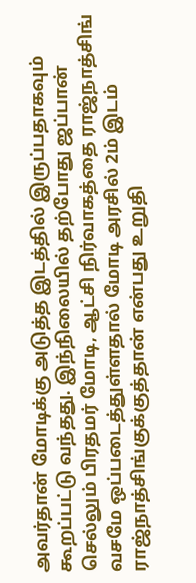அவர்தான் மோடிக்கு அடுத்த இடத்தில் இருப்பதாகவும் கூறப்பட்டு வந்தது. இந்நிலையில் தற்போது ஜப்பான் செல்லும் பிரதமர் மோடி, ஆட்சி நிர்வாகத்தை ராஜ்நாத்சிங் வசமே ஒப்படைத்துள்ளதால் மோடி அரசில் 2ம் இடம் ராஜ்நாத்சிங்குக்குத்தான் என்பது உறுதி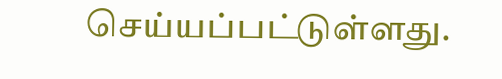செய்யப்பட்டுள்ளது.